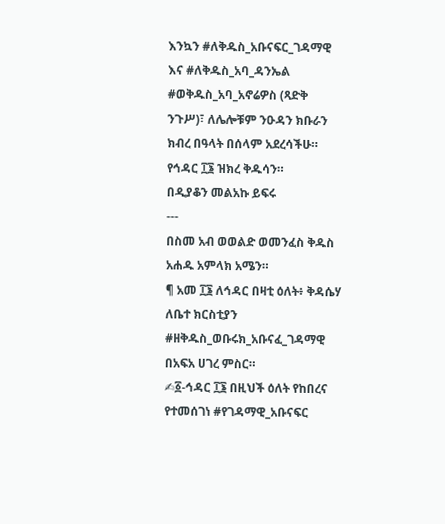እንኳን #ለቅዱስ_አቡናፍር_ገዳማዊ እና #ለቅዱስ_አባ_ዳንኤል #ወቅዱስ_አባ_አኖሬዎስ (ጻድቅ ንጉሥ)፣ ለሌሎቹም ንዑዳን ክቡራን ክብረ በዓላት በሰላም አደረሳችሁ።
የኅዳር ፲፮ ዝክረ ቅዱሳን።
በዲያቆን መልአኩ ይፍሩ
---
በስመ አብ ወወልድ ወመንፈስ ቅዱስ አሐዱ አምላክ አሜን።
¶ አመ ፲፮ ለኅዳር በዛቲ ዕለት፥ ቅዳሴሃ ለቤተ ክርስቲያን #ዘቅዱስ_ወቡሩክ_አቡናፈ_ገዳማዊ በአፍአ ሀገረ ምስር።
✍፩-ኅዳር ፲፮ በዚህች ዕለት የከበረና የተመሰገነ #የገዳማዊ_አቡናፍር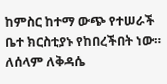ከምስር ከተማ ውጭ የተሠራች ቤተ ክርስቲያኑ የከበረችበት ነው።
ለሰላም ለቅዳሴ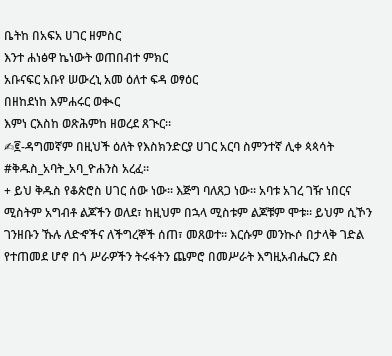ቤትከ በአፍአ ሀገር ዘምስር
እንተ ሐነፅዋ ኬነውት ወጠበብተ ምክር
አቡናፍር አቡየ ሠውረኒ አመ ዕለተ ፍዳ ወፃዕር
በዘከደነከ እምሐሩር ወቊር
እምነ ርእስከ ወጽሕምከ ዘወረደ ጸጒር።
✍፪-ዳግመኛም በዚህች ዕለት የእስክንድርያ ሀገር አርባ ስምንተኛ ሊቀ ጳጳሳት #ቅዱስ_አባት_አባ_ዮሐንስ አረፈ።
+ ይህ ቅዱስ የቆጵሮስ ሀገር ሰው ነው። እጅግ ባለጸጋ ነው። አባቱ አገረ ገዥ ነበርና ሚስትም አግብቶ ልጆችን ወለደ፣ ከዚህም በኋላ ሚስቱም ልጆቹም ሞቱ። ይህም ሲኾን ገንዘቡን ኹሉ ለድኆችና ለችግረኞች ሰጠ፣ መጸወተ። እርሱም መንኲሶ በታላቅ ገድል የተጠመደ ሆኖ በጎ ሥራዎችን ትሩፋትን ጨምሮ በመሥራት እግዚአብሔርን ደስ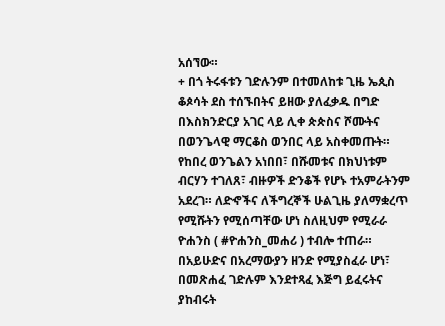አሰኘው።
+ በጎ ትሩፋቱን ገድሉንም በተመለከቱ ጊዜ ኤጲስ ቆጶሳት ደስ ተሰኙበትና ይዘው ያለፈቃዱ በግድ በእስክንድርያ አገር ላይ ሊቀ ጵጵስና ሾሙትና በወንጌላዊ ማርቆስ ወንበር ላይ አስቀመጡት። የከበረ ወንጌልን አነበበ፣ በሹመቱና በክህነቱም ብርሃን ተገለጸ፣ ብዙዎች ድንቆች የሆኑ ተአምራትንም አደረገ። ለድኆችና ለችግረኞች ሁልጊዜ ያለማቋረጥ የሚሹትን የሚሰጣቸው ሆነ ስለዚህም የሚራራ ዮሐንስ ( #ዮሐንስ_መሐሪ ) ተብሎ ተጠራ። በአይሁድና በአረማውያን ዘንድ የሚያስፈራ ሆነ፣ በመጽሐፈ ገድሉም እንደተጻፈ እጅግ ይፈሩትና ያከብሩት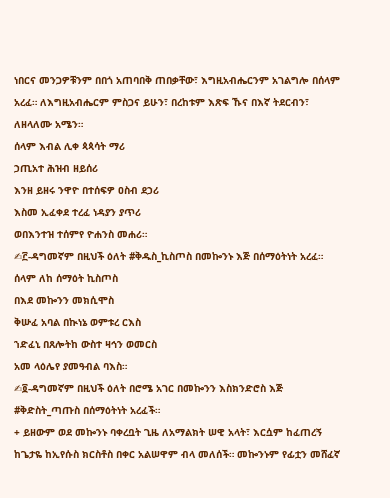ነበርና መንጋዎቹንም በበጎ አጠባበቅ ጠበቃቸው፣ እግዚአብሔርንም አገልግሎ በሰላም አረፈ። ለእግዚአብሔርም ምስጋና ይሁን፣ በረከቱም እጽፍ ኹና በእኛ ትደርብን፣ ለዘላለሙ አሜን።
ሰላም እብል ሊቀ ጳጳሳት ማሪ
ኃጢአተ ሕዝብ ዘይሰሪ
እንዘ ይዘሩ ንዋዮ በተሰፍዎ ዐስብ ደኃሪ
እስመ ኢፈቀደ ተረፈ ነዳያን ያጥሪ
ወበእንተዝ ተሰምየ ዮሐንስ መሐሪ።
✍፫-ዳግመኛም በዚህች ዕለት #ቅዱስ_ኪስጦስ በመኰንኑ እጅ በሰማዕትነት አረፈ።
ሰላም ለከ ሰማዕት ኪስጦስ
በእደ መኰንን መክሲሞስ
ቅሡፈ አባል በኲነኔ ወምቱረ ርእስ
ኀድፈኒ በጸሎትከ ውስተ ዛኅን ወመርስ
አመ ላዕሌየ ያመዓብል ባእስ።
✍፬-ዳግመኛም በዚህች ዕለት በሮሜ አገር በመኰንን እስክንድሮስ እጅ #ቅድስት_ጣጡስ በሰማዕትነት አረፈች።
+ ይዘውም ወደ መኰንኑ ባቀረቧት ጊዜ ለአማልክት ሠዊ አላት፣ እርሷም ከፈጠረኝ ከጌታዬ ከኢየሱስ ክርስቶስ በቀር አልሠዋም ብላ መለሰች። መኰንኑም የፊቷን መሸፈኛ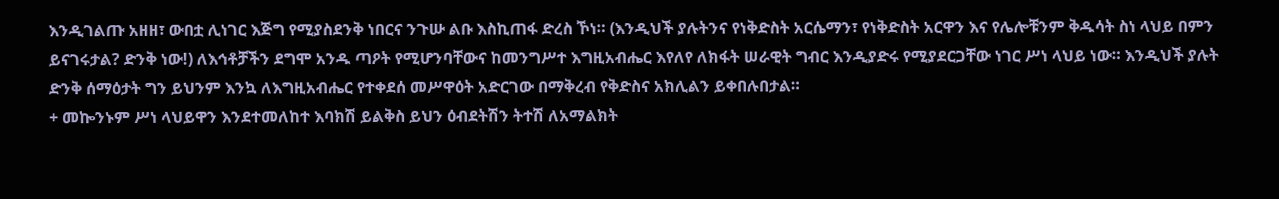እንዲገልጡ አዘዘ፣ ውበቷ ሊነገር እጅግ የሚያስደንቅ ነበርና ንጉሡ ልቡ እስኪጠፋ ድረስ ኾነ። (እንዲህች ያሉትንና የነቅድስት አርሴማን፣ የነቅድስት አርዋን እና የሌሎቹንም ቅዱሳት ስነ ላህይ በምን ይናገሩታል? ድንቅ ነው!) ለእኅቶቻችን ደግሞ አንዱ ጣዖት የሚሆንባቸውና ከመንግሥተ እግዚአብሔር እየለየ ለክፋት ሠራዊት ግብር እንዲያድሩ የሚያደርጋቸው ነገር ሥነ ላህይ ነው። እንዲህች ያሉት ድንቅ ሰማዕታት ግን ይህንም እንኳ ለእግዚአብሔር የተቀደሰ መሥዋዕት አድርገው በማቅረብ የቅድስና አክሊልን ይቀበሉበታል።
+ መኰንኑም ሥነ ላህይዋን እንደተመለከተ እባክሽ ይልቅስ ይህን ዕብደትሽን ትተሽ ለአማልክት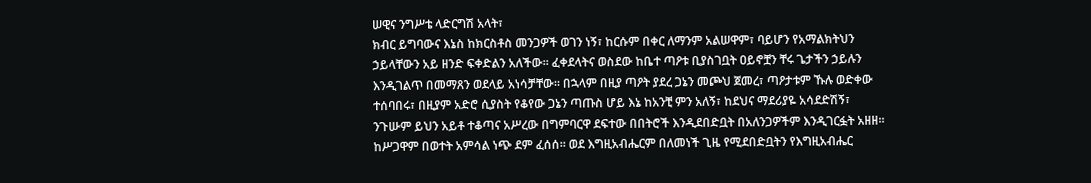ሠዊና ንግሥቴ ላድርግሽ አላት፣
ክብር ይግባውና እኔስ ከክርስቶስ መንጋዎች ወገን ነኝ፣ ከርሱም በቀር ለማንም አልሠዋም፣ ባይሆን የአማልክትህን ኃይላቸውን አይ ዘንድ ፍቀድልን አለችው። ፈቀደላትና ወስደው ከቤተ ጣዖቱ ቢያስገቧት ዐይኖቿን ቸሩ ጌታችን ኃይሉን እንዲገልጥ በመማጸን ወደላይ አነሳቻቸው። በኋላም በዚያ ጣዖት ያደረ ጋኔን መጮህ ጀመረ፣ ጣዖታቱም ኹሉ ወድቀው ተሰባበሩ፣ በዚያም አድሮ ሲያስት የቆየው ጋኔን ጣጡስ ሆይ እኔ ከአንቺ ምን አለኝ፣ ከደህና ማደሪያዬ አሳደድሽኝ፣ ንጉሡም ይህን አይቶ ተቆጣና አሥረው በግምባርዋ ደፍተው በበትሮች እንዲደበድቧት በአለንጋዎችም እንዲገርፏት አዘዘ። ከሥጋዋም በወተት አምሳል ነጭ ደም ፈሰሰ። ወደ እግዚአብሔርም በለመነች ጊዜ የሚደበድቧትን የእግዚአብሔር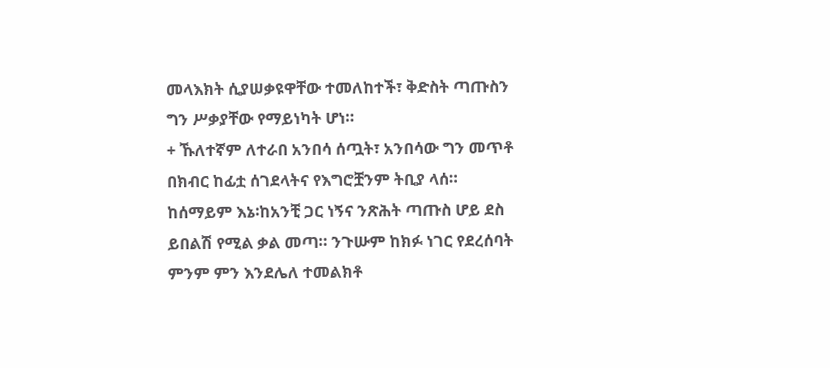መላእክት ሲያሠቃዩዋቸው ተመለከተች፣ ቅድስት ጣጡስን ግን ሥቃያቸው የማይነካት ሆነ።
+ ኹለተኛም ለተራበ አንበሳ ሰጧት፣ አንበሳው ግን መጥቶ በክብር ከፊቷ ሰገደላትና የእግሮቿንም ትቢያ ላሰ። ከሰማይም እኔ፡ከአንቺ ጋር ነኝና ንጽሕት ጣጡስ ሆይ ደስ ይበልሽ የሚል ቃል መጣ። ንጉሡም ከክፉ ነገር የደረሰባት ምንም ምን እንደሌለ ተመልክቶ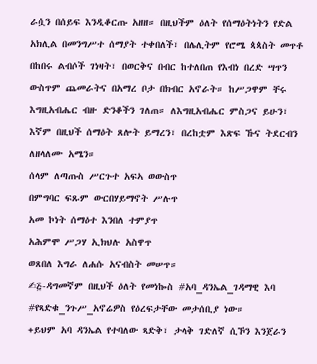ራሷን በሰይፍ እንዲቆርጡ አዘዘ። በዚህችም ዕለት የሰማዕትነትን የድል አክሊል በመንግሥተ ሰማያት ተቀበለች፣ በሌሊትም የሮሜ ጳጳስት መጥቶ በከበሩ ልብሶች ገነዛት፣ በወርቅና በብር ከተለበጠ የእብነ በረድ ሣጥን ውስጥም ጨመራትና በአማረ ቦታ በክብር አኖራት። ከሥጋዋም ቸሩ እግዚአብሔር ብዙ ድንቆችን ገለጠ። ለእግዚአብሔር ምስጋና ይሁን፣ እኛም በዚህች ሰማዕት ጸሎት ይማረን፣ በረከቷም እጽፍ ኹና ትደርብን ለዘላለሙ አሜን።
ሰላም ለጣጡስ ሥርጉተ አፍኣ ወውስጥ
በምግባር ፍጹም ውርበሃይማኖት ሥሉጥ
አመ ኮነት ሰማዕተ እንበለ ተምያጥ
አሕምሞ ሥጋሃ ኢክህሉ አስዋጥ
ወጸበለ እግራ ለሐሱ አናብስት መሠጥ።
✍፭-ዳግመኛም በዚህች ዕለት የመነኰስ #አባ_ዳንኤል_ገዳማዊ እባ #የጻድቁ_ንጉሥ_አኖሬዎስ የዕረፍታቸው መታሰቢያ ነው።
+ይህም አባ ዳንኤል የተባለው ጻድቅ፣ ታላቅ ገድለኛ ሲኾን እንጀራን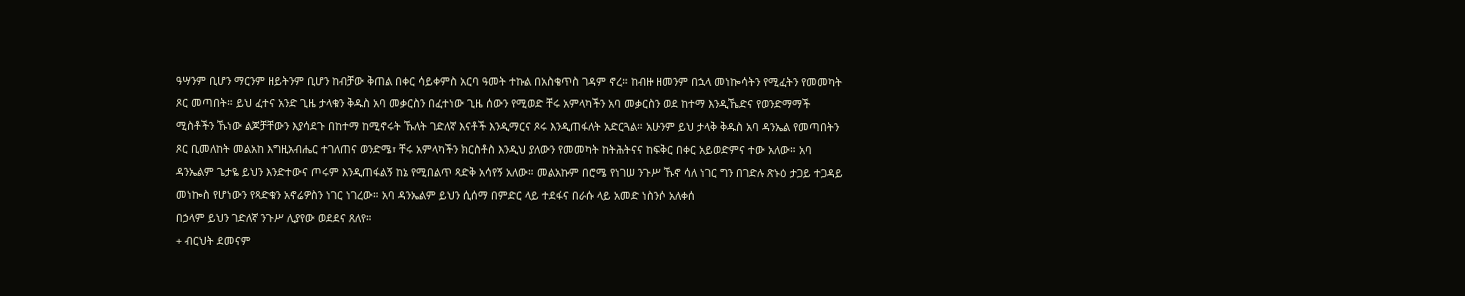ዓሣንም ቢሆን ማርንም ዘይትንም ቢሆን ከብቻው ቅጠል በቀር ሳይቀምስ አርባ ዓመት ተኩል በአስቄጥስ ገዳም ኖረ። ከብዙ ዘመንም በኋላ መነኰሳትን የሚፈትን የመመካት ጾር መጣበት። ይህ ፈተና አንድ ጊዜ ታላቁን ቅዱስ አባ መቃርስን በፈተነው ጊዜ ሰውን የሚወድ ቸሩ አምላካችን አባ መቃርስን ወደ ከተማ እንዲኼድና የወንድማማች ሚስቶችን ኹነው ልጆቻቸውን እያሳደጉ በከተማ ከሚኖሩት ኹለት ገድለኛ እናቶች እንዲማርና ጾሩ እንዲጠፋለት አድርጓል። አሁንም ይህ ታላቅ ቅዱስ አባ ዳንኤል የመጣበትን ጾር ቢመለከት መልአከ እግዚአብሔር ተገለጠና ወንድሜ፣ ቸሩ አምላካችን ክርስቶስ እንዲህ ያለውን የመመካት ከትሕትናና ከፍቅር በቀር አይወድምና ተው አለው። አባ ዳንኤልም ጌታዬ ይህን እንድተውና ጦሩም እንዲጠፋልኝ ከኔ የሚበልጥ ጻድቅ አሳየኝ አለው። መልአኩም በሮሜ የነገሠ ንጉሥ ኹኖ ሳለ ነገር ግን በገድሉ ጽኑዕ ታጋይ ተጋዳይ መነኰስ የሆነውን የጻድቁን አኖሬዎስን ነገር ነገረው። አባ ዳንኤልም ይህን ሲሰማ በምድር ላይ ተደፋና በራሱ ላይ አመድ ነስንሶ አለቀሰ
በኃላም ይህን ገድለኛ ንጉሥ ሊያየው ወደደና ጸለየ።
+ ብርህት ደመናም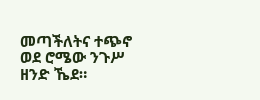መጣችለትና ተጭኖ ወደ ሮሜው ንጉሥ ዘንድ ኼደ።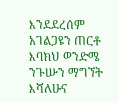እንደደረሰም አገልጋዩን ጠርቶ እባክህ ወንድሜ ንጉሡን ማግኘት እሻለሁና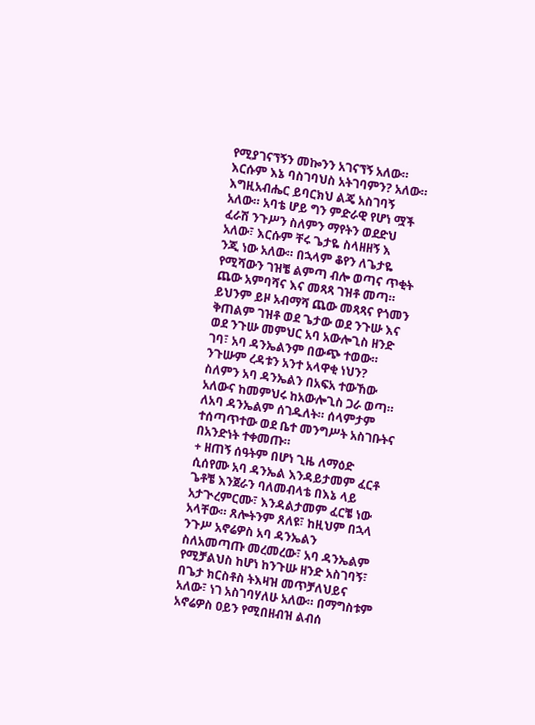የሚያገናኘኝን መኰንን አገናኘኝ አለው። እርሱም እኔ ባስገባህስ አትገባምን? አለው። እግዚአብሔር ይባርክህ ልጄ አስገባኝ አለው። አባቴ ሆይ ግን ምድራዊ የሆነ ሟች ፈራሽ ንጉሥን ስለምን ማየትን ወደድህ አለው፣ እርሱም ቸሩ ጌታዬ ስላዘዘኝ እ
ንጂ ነው አለው። በኋላም ቆየን ለጌታዬ የሚሻውን ገዝቼ ልምጣ ብሎ ወጣና ጥቂት ጨው አምባሻና እና መጻጻ ገዝቶ መጣ። ይህንም ይዞ አብማሻ ጨው መጻጻና የጎመን ቅጠልም ገዝቶ ወደ ጌታው ወደ ንጉሡ እና ወደ ንጉሡ መምህር አባ አውሎጊስ ዘንድ ገባ፣ አባ ዳንኤልንም በውጭ ተወው። ንጉሡም ረዳቱን አንተ አላዋቂ ነህን? ስለምን አባ ዳንኤልን በአፍአ ተውኸው አለውና ከመምህሩ ከአውሎጊስ ጋራ ወጣ። ለአባ ዳንኤልም ሰገዱለት። ሰላምታም ተሰጣጥተው ወደ ቤተ መንግሥት አስገቡትና በአንድነት ተቀመጡ።
+ ዘጠኝ ሰዓትም በሆነ ጊዜ ለማዕድ ሲሰየሙ አባ ዳንኤል እንዳይታመም ፈርቶ ጌቶቼ እንጀራን ባለመብላቴ በእኔ ላይ አታጒረምርሙ፣ እንዳልታመም ፈርቼ ነው አላቸው። ጸሎትንም ጸለዩ፣ ከዚህም በኋላ ንጉሥ አኖሬዎስ አባ ዳንኤልን ስለአመጣጡ መረመረው፣ አባ ዳንኤልም የሚቻልህስ ከሆነ ከንጉሡ ዘንድ አስገባኝ፣ በጌታ ክርስቶስ ትእዛዝ መጥቻለህይና አለው፣ ነገ አስገባሃለሁ አለው። በማግስቱም አኖሬዎስ ዐይን የሚበዘብዝ ልብሰ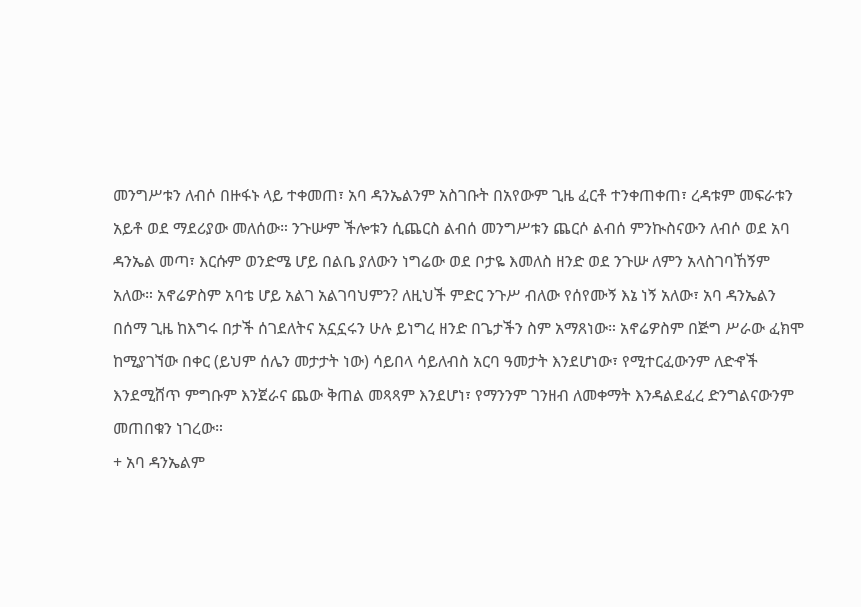መንግሥቱን ለብሶ በዙፋኑ ላይ ተቀመጠ፣ አባ ዳንኤልንም አስገቡት በአየውም ጊዜ ፈርቶ ተንቀጠቀጠ፣ ረዳቱም መፍራቱን አይቶ ወደ ማደሪያው መለሰው። ንጉሡም ችሎቱን ሲጨርስ ልብሰ መንግሥቱን ጨርሶ ልብሰ ምንኲስናውን ለብሶ ወደ አባ ዳንኤል መጣ፣ እርሱም ወንድሜ ሆይ በልቤ ያለውን ነግሬው ወደ ቦታዬ እመለስ ዘንድ ወደ ንጉሡ ለምን አላስገባኸኝም አለው። አኖሬዎስም አባቴ ሆይ አልገ አልገባህምን? ለዚህች ምድር ንጉሥ ብለው የሰየሙኝ እኔ ነኝ አለው፣ አባ ዳንኤልን በሰማ ጊዜ ከእግሩ በታች ሰገደለትና አኗኗሩን ሁሉ ይነግረ ዘንድ በጌታችን ስም አማጸነው። አኖሬዎስም በጅግ ሥራው ፈክሞ ከሚያገኘው በቀር (ይህም ሰሌን መታታት ነው) ሳይበላ ሳይለብስ አርባ ዓመታት እንደሆነው፣ የሚተርፈውንም ለድኆች እንደሚሸጥ ምግቡም እንጀራና ጨው ቅጠል መጻጻም እንደሆነ፣ የማንንም ገንዘብ ለመቀማት እንዳልደፈረ ድንግልናውንም መጠበቁን ነገረው።
+ አባ ዳንኤልም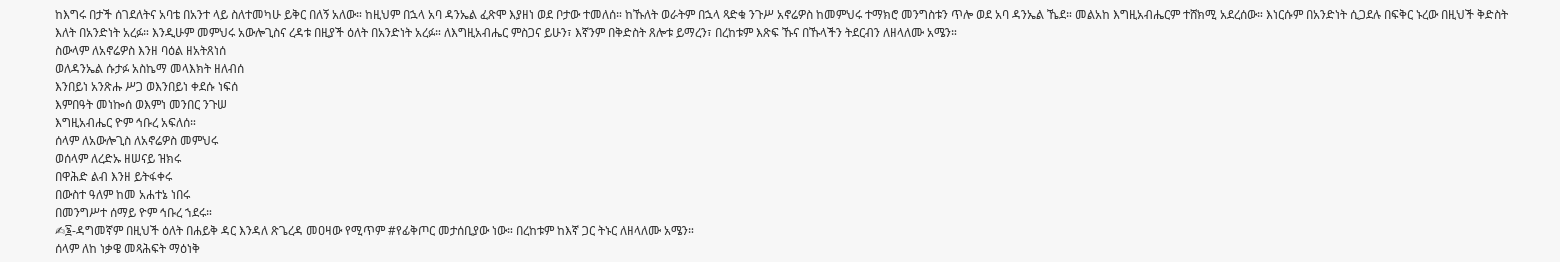ከእግሩ በታች ሰገደለትና አባቴ በአንተ ላይ ስለተመካሁ ይቅር በለኝ አለው። ከዚህም በኋላ አባ ዳንኤል ፈጽሞ እያዘነ ወደ ቦታው ተመለሰ። ከኹለት ወራትም በኋላ ጻድቁ ንጉሥ አኖሬዎስ ከመምህሩ ተማክሮ መንግስቱን ጥሎ ወደ አባ ዳንኤል ኼደ። መልአከ እግዚአብሔርም ተሸክሚ አደረሰው። እነርሱም በአንድነት ሲጋደሉ በፍቅር ኑረው በዚህች ቅድስት እለት በአንድነት አረፉ። እንዲሁም መምህሩ አውሎጊስና ረዳቱ በዚያች ዕለት በአንድነት አረፉ። ለእግዚአብሔር ምስጋና ይሁን፣ እኛንም በቅድስት ጸሎቱ ይማረን፣ በረከቱም እጽፍ ኹና በኹላችን ትደርብን ለዘላለሙ አሜን።
ስውላም ለአኖሬዎስ እንዘ ባዕል ዘአትጸነሰ
ወለዳንኤል ሱታፉ አስኬማ መላእክት ዘለብሰ
እንበይነ አንጽሑ ሥጋ ወእንበይነ ቀደሱ ነፍሰ
እምበዓት መነኰሰ ወእምነ መንበር ንጉሠ
እግዚአብሔር ዮም ኅቡረ አፍለሰ።
ሰላም ለአውሎጊስ ለአኖሬዎስ መምህሩ
ወሰላም ለረድኡ ዘሠናይ ዝክሩ
በዋሕድ ልብ እንዘ ይትፋቀሩ
በውስተ ዓለም ከመ አሐተኔ ነበሩ
በመንግሥተ ሰማይ ዮም ኅቡረ ኀደሩ።
✍፮-ዳግመኛም በዚህች ዕለት በሐይቅ ዳር እንዳለ ጽጌረዳ መዐዛው የሚጥም #የፊቅጦር መታሰቢያው ነው። በረከቱም ከእኛ ጋር ትኑር ለዘላለሙ አሜን።
ሰላም ለከ ነቃዌ መጻሕፍት ማዕነቅ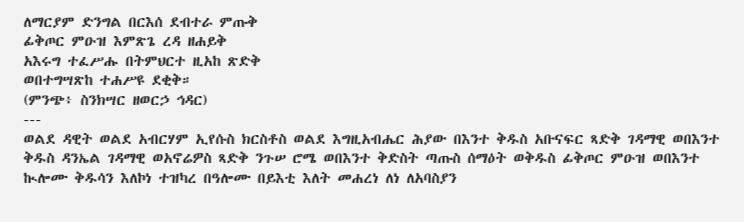ለማርያም ድንግል በርእሰ ደብተራ ምጡቅ
ፊቅጦር ምዑዝ እምጽጌ ረዳ ዘሐይቅ
አእሩግ ተፈሥሑ በትምህርተ ዚአከ ጽድቅ
ወበተግሣጽከ ተሐሥዩ ደቂቅ።
(ምንጭ፥ ስንክሣር ዘወርኃ ኅዳር)
---
ወልደ ዳዊት ወልደ አብርሃም ኢየሱስ ክርስቶስ ወልደ እግዚአብሔር ሕያው በእንተ ቅዱስ አቡናፍር ጻድቅ ገዳማዊ ወበእንተ ቅዱስ ዳንኤል ገዳማዊ ወአኖሬዎስ ጻድቅ ንጉሠ ሮሜ ወበእንተ ቅድስት ጣጡስ ሰማዕት ወቅዱስ ፊቅጦር ምዑዝ ወበእንተ ኲሎሙ ቅዱሳን እለኮነ ተዝካረ በዓሎሙ በይእቲ እለት መሐረነ ለነ ለአባስያን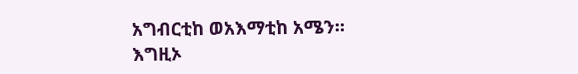አግብርቲከ ወአእማቲከ አሜን።
እግዚኦ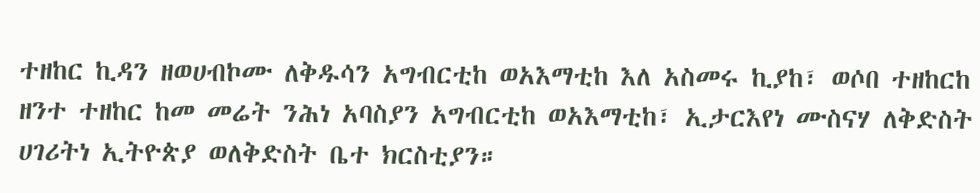ተዘከር ኪዳን ዘወሀብኮሙ ለቅዱሳን አግብርቲከ ወአእማቲከ እለ አስመሩ ኪያከ፣ ወሶበ ተዘከርከ ዘንተ ተዘከር ከመ መሬት ንሕነ አባስያን አግብርቲከ ወአእማቲከ፣ ኢታርእየነ ሙስናሃ ለቅድስት ሀገሪትነ ኢትዮጵያ ወለቅድስት ቤተ ክርስቲያን።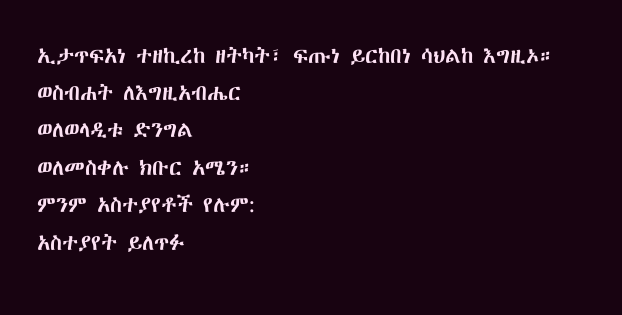ኢታጥፍአነ ተዘኪረከ ዘትካት፣ ፍጡነ ይርከበነ ሳህልከ እግዚኦ።
ወስብሐት ለእግዚአብሔር
ወለወላዲቱ ድንግል
ወለመስቀሉ ክቡር አሜን።
ምንም አስተያየቶች የሉም:
አስተያየት ይለጥፉ